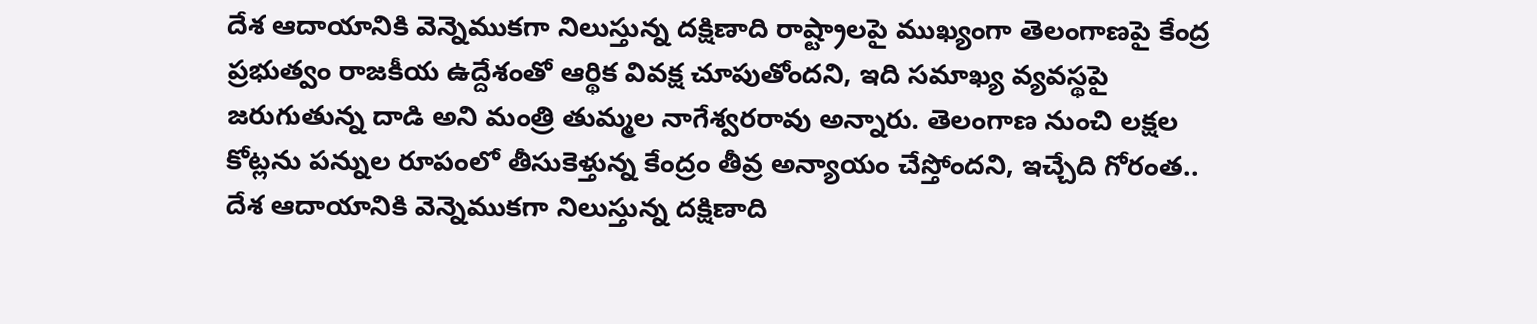దేశ ఆదాయానికి వెన్నెముకగా నిలుస్తున్న దక్షిణాది రాష్ట్రాలపై ముఖ్యంగా తెలంగాణపై కేంద్ర ప్రభుత్వం రాజకీయ ఉద్దేశంతో ఆర్థిక వివక్ష చూపుతోందని, ఇది సమాఖ్య వ్యవస్థపై జరుగుతున్న దాడి అని మంత్రి తుమ్మల నాగేశ్వరరావు అన్నారు. తెలంగాణ నుంచి లక్షల కోట్లను పన్నుల రూపంలో తీసుకెళ్తున్న కేంద్రం తీవ్ర అన్యాయం చేస్తోందని, ఇచ్చేది గోరంత..
దేశ ఆదాయానికి వెన్నెముకగా నిలుస్తున్న దక్షిణాది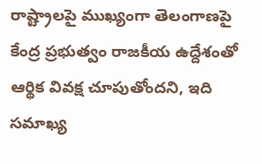రాష్ట్రాలపై ముఖ్యంగా తెలంగాణపై కేంద్ర ప్రభుత్వం రాజకీయ ఉద్దేశంతో ఆర్థిక వివక్ష చూపుతోందని, ఇది సమాఖ్య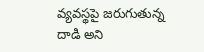వ్యవస్థపై జరుగుతున్న దాడి అని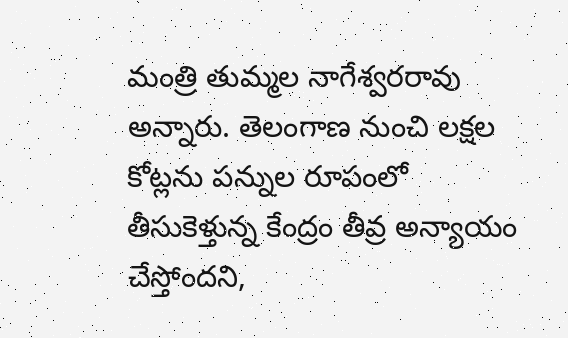మంత్రి తుమ్మల నాగేశ్వరరావు అన్నారు. తెలంగాణ నుంచి లక్షల కోట్లను పన్నుల రూపంలో తీసుకెళ్తున్న కేంద్రం తీవ్ర అన్యాయం చేస్తోందని,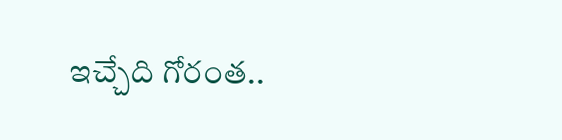ఇచ్చేది గోరంత..